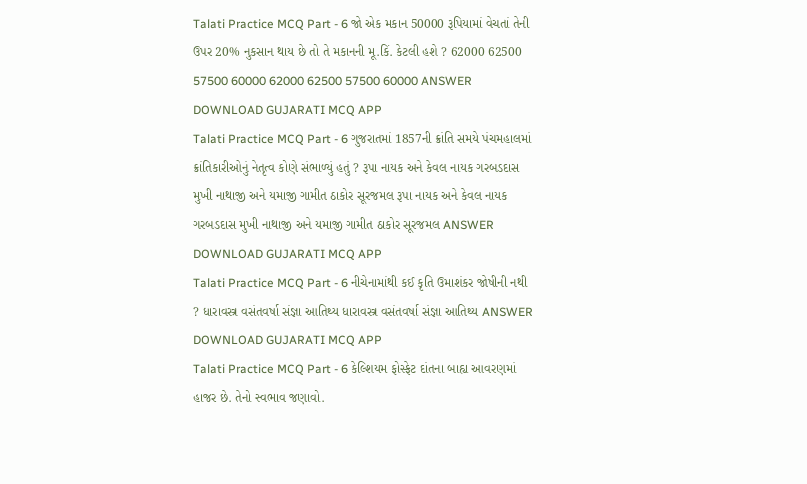Talati Practice MCQ Part - 6 જો એક મકાન 50000 રૂપિયામાં વેચતાં તેની ઉપર 20% નુકસાન થાય છે તો તે મકાનની મૂ.કિં. કેટલી હશે ? 62000 62500 57500 60000 62000 62500 57500 60000 ANSWER DOWNLOAD GUJARATI MCQ APP
Talati Practice MCQ Part - 6 ગુજરાતમાં 1857ની ક્રાંતિ સમયે પંચમહાલમાં ક્રાંતિકારીઓનું નેતૃત્વ કોણે સંભાળ્યું હતું ? રૂપા નાયક અને કેવલ નાયક ગરબડદાસ મુખી નાથાજી અને યમાજી ગામીત ઠાકોર સૂરજમલ રૂપા નાયક અને કેવલ નાયક ગરબડદાસ મુખી નાથાજી અને યમાજી ગામીત ઠાકોર સૂરજમલ ANSWER DOWNLOAD GUJARATI MCQ APP
Talati Practice MCQ Part - 6 નીચેનામાંથી કઈ કૃતિ ઉમાશંકર જોષીની નથી ? ધારાવસ્ત્ર વસંતવર્ષા સંજ્ઞા આતિથ્ય ધારાવસ્ત્ર વસંતવર્ષા સંજ્ઞા આતિથ્ય ANSWER DOWNLOAD GUJARATI MCQ APP
Talati Practice MCQ Part - 6 કેલ્શિયમ ફોસ્ફેટ દાંતના બાહ્ય આવરણમાં હાજર છે. તેનો સ્વભાવ જણાવો.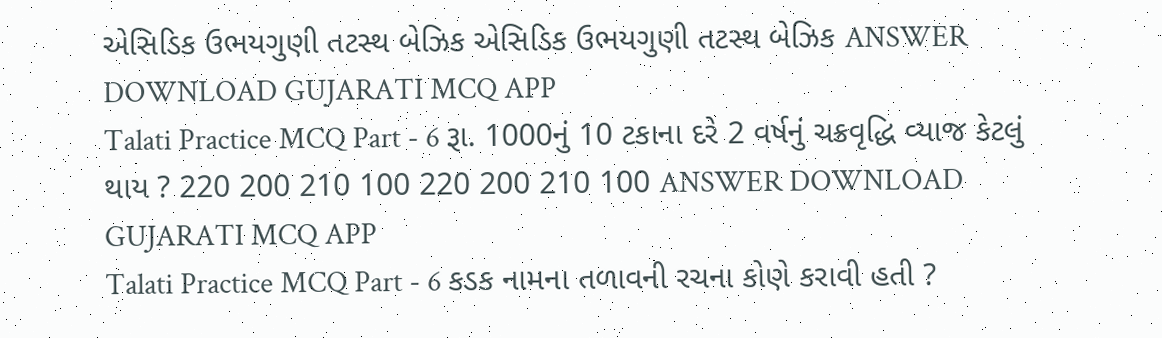એસિડિક ઉભયગુણી તટસ્થ બેઝિક એસિડિક ઉભયગુણી તટસ્થ બેઝિક ANSWER DOWNLOAD GUJARATI MCQ APP
Talati Practice MCQ Part - 6 રૂા. 1000નું 10 ટકાના દરે 2 વર્ષનું ચક્રવૃદ્ધિ વ્યાજ કેટલું થાય ? 220 200 210 100 220 200 210 100 ANSWER DOWNLOAD GUJARATI MCQ APP
Talati Practice MCQ Part - 6 કડક નામના તળાવની રચના કોણે કરાવી હતી ?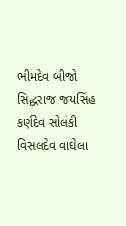ભીમદેવ બીજો સિદ્ધરાજ જયસિંહ કર્ણદેવ સોલંકી વિસલદેવ વાઘેલા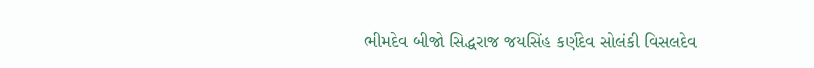ભીમદેવ બીજો સિદ્ધરાજ જયસિંહ કર્ણદેવ સોલંકી વિસલદેવ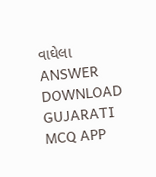વાઘેલા ANSWER DOWNLOAD GUJARATI MCQ APP